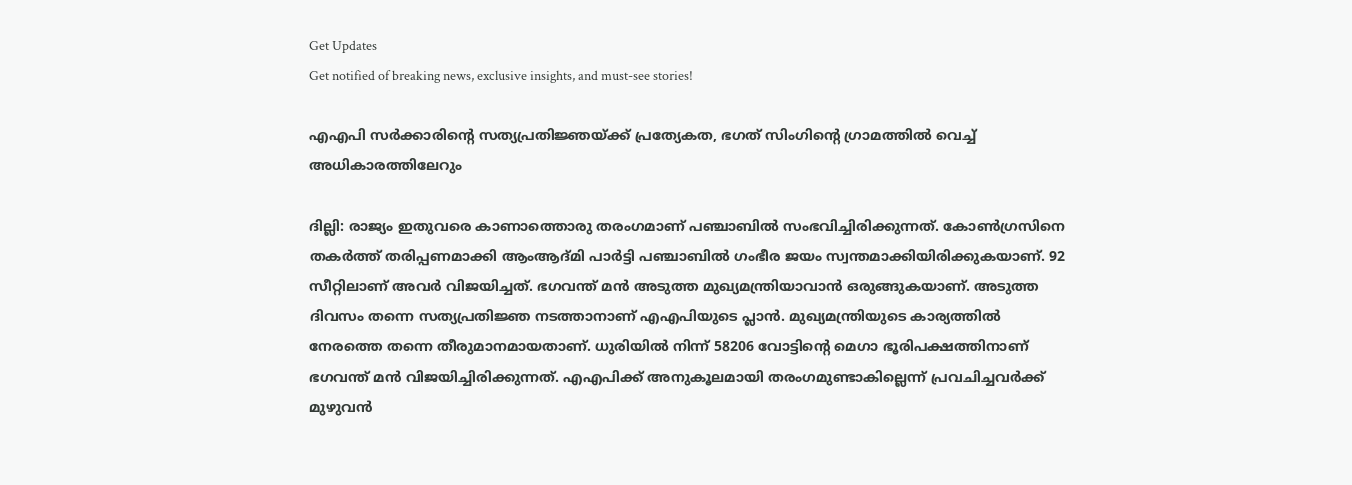Get Updates
Get notified of breaking news, exclusive insights, and must-see stories!

എഎപി സര്‍ക്കാരിന്റെ സത്യപ്രതിജ്ഞയ്ക്ക് പ്രത്യേകത, ഭഗത് സിംഗിന്റെ ഗ്രാമത്തില്‍ വെച്ച് അധികാരത്തിലേറും

ദില്ലി: രാജ്യം ഇതുവരെ കാണാത്തൊരു തരംഗമാണ് പഞ്ചാബില്‍ സംഭവിച്ചിരിക്കുന്നത്. കോണ്‍ഗ്രസിനെ തകര്‍ത്ത് തരിപ്പണമാക്കി ആംആദ്മി പാര്‍ട്ടി പഞ്ചാബില്‍ ഗംഭീര ജയം സ്വന്തമാക്കിയിരിക്കുകയാണ്. 92 സീറ്റിലാണ് അവര്‍ വിജയിച്ചത്. ഭഗവന്ത് മന്‍ അടുത്ത മുഖ്യമന്ത്രിയാവാന്‍ ഒരുങ്ങുകയാണ്. അടുത്ത ദിവസം തന്നെ സത്യപ്രതിജ്ഞ നടത്താനാണ് എഎപിയുടെ പ്ലാന്‍. മുഖ്യമന്ത്രിയുടെ കാര്യത്തില്‍ നേരത്തെ തന്നെ തീരുമാനമായതാണ്. ധുരിയില്‍ നിന്ന് 58206 വോട്ടിന്റെ മെഗാ ഭൂരിപക്ഷത്തിനാണ് ഭഗവന്ത് മന്‍ വിജയിച്ചിരിക്കുന്നത്. എഎപിക്ക് അനുകൂലമായി തരംഗമുണ്ടാകില്ലെന്ന് പ്രവചിച്ചവര്‍ക്ക് മുഴുവന്‍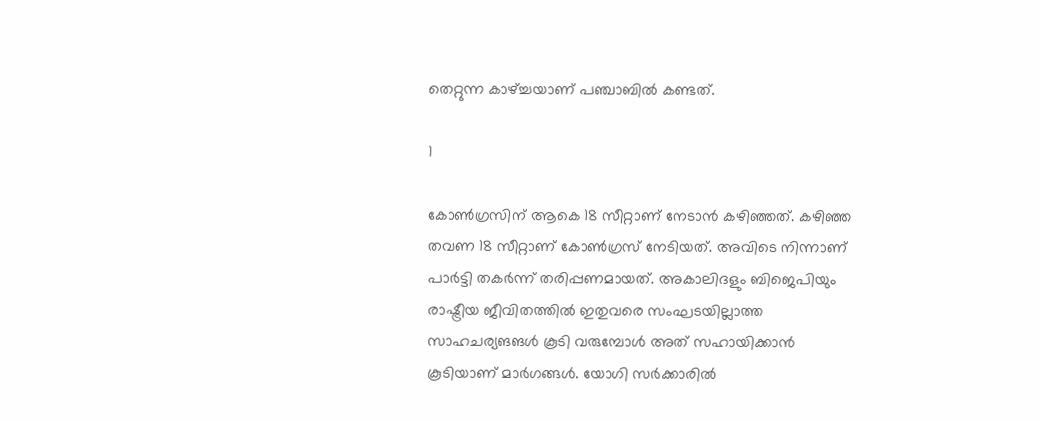തെറ്റുന്ന കാഴ്ച്ചയാണ് പഞ്ചാബില്‍ കണ്ടത്.

1

കോണ്‍ഗ്രസിന് ആകെ 18 സീറ്റാണ് നേടാന്‍ കഴിഞ്ഞത്. കഴിഞ്ഞ തവണ 18 സീറ്റാണ് കോണ്‍ഗ്രസ് നേടിയത്. അവിടെ നിന്നാണ് പാര്‍ട്ടി തകര്‍ന്ന് തരിപ്പണമായത്. അകാലിദളും ബിജെപിയും രാഷ്ട്രീയ ജീവിതത്തില്‍ ഇതുവരെ സംഘടയില്ലാത്ത സാഹചര്യങങള്‍ കൂടി വരുമ്പോള്‍ അത് സഹായിക്കാന്‍ കൂടിയാണ് മാര്‍ഗങ്ങള്‍. യോഗി സര്‍ക്കാരില്‍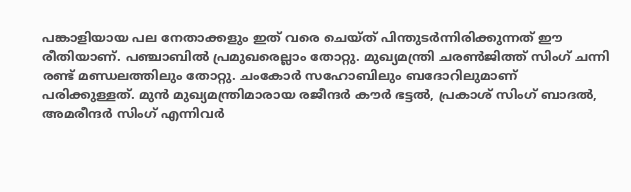പങ്കാളിയായ പല നേതാക്കളും ഇത് വരെ ചെയ്ത് പിന്തുടര്‍ന്നിരിക്കുന്നത് ഈ രീതിയാണ്. പഞ്ചാബില്‍ പ്രമുഖരെല്ലാം തോറ്റു. മുഖ്യമന്ത്രി ചരണ്‍ജിത്ത് സിംഗ് ചന്നി രണ്ട് മണ്ഡലത്തിലും തോറ്റു. ചംകോര്‍ സഹോബിലും ബദോറിലുമാണ് പരിക്കുള്ളത്. മുന്‍ മുഖ്യമന്ത്രിമാരായ രജീന്ദര്‍ കൗര്‍ ഭട്ടല്‍, പ്രകാശ് സിംഗ് ബാദല്‍, അമരീന്ദര്‍ സിംഗ് എന്നിവര്‍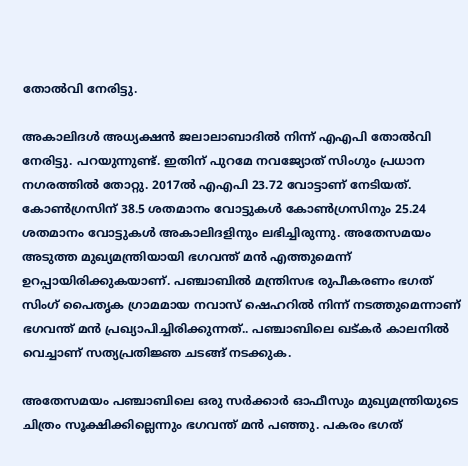തോല്‍വി നേരിട്ടു.

അകാലിദള്‍ അധ്യക്ഷന്‍ ജലാലാബാദില്‍ നിന്ന് എഎപി തോല്‍വി നേരിട്ടു. പറയുന്നുണ്ട്. ഇതിന് പുറമേ നവജ്യോത് സിംഗും പ്രധാന നഗരത്തില്‍ തോറ്റു. 2017ല്‍ എഎപി 23.72 വോട്ടാണ് നേടിയത്. കോണ്‍ഗ്രസിന് 38.5 ശതമാനം വോട്ടുകള്‍ കോണ്‍ഗ്രസിനും 25.24 ശതമാനം വോട്ടുകള്‍ അകാലിദളിനും ലഭിച്ചിരുന്നു. അതേസമയം അടുത്ത മുഖ്യമന്ത്രിയായി ഭഗവന്ത് മന്‍ എത്തുമെന്ന് ഉറപ്പായിരിക്കുകയാണ്. പഞ്ചാബില്‍ മന്ത്രിസഭ രുപീകരണം ഭഗത് സിംഗ് പൈതൃക ഗ്രാമമായ നവാസ് ഷെഹറില്‍ നിന്ന് നടത്തുമെന്നാണ് ഭഗവന്ത് മന്‍ പ്രഖ്യാപിച്ചിരിക്കുന്നത്.. പഞ്ചാബിലെ ഖട്കര്‍ കാലനില്‍ വെച്ചാണ് സത്യപ്രതിജ്ഞ ചടങ്ങ് നടക്കുക.

അതേസമയം പഞ്ചാബിലെ ഒരു സര്‍ക്കാര്‍ ഓഫീസും മുഖ്യമന്ത്രിയുടെ ചിത്രം സൂക്ഷിക്കില്ലെന്നും ഭഗവന്ത് മന്‍ പഞ്ഞു. പകരം ഭഗത്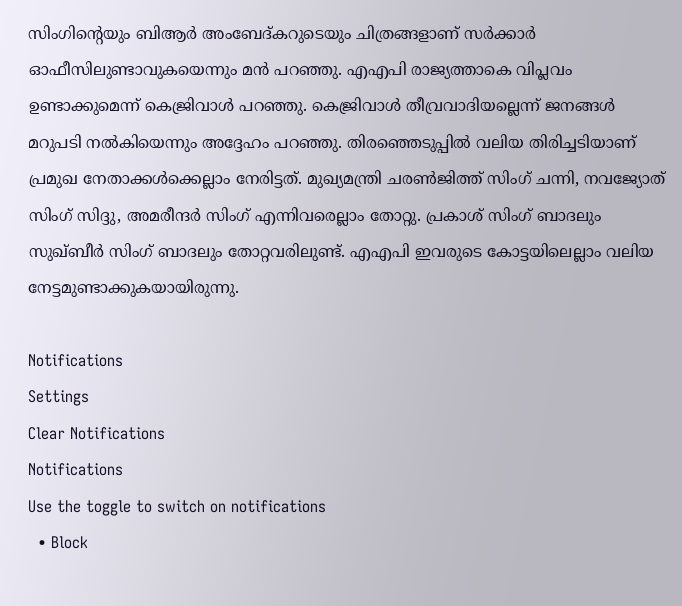സിംഗിന്റെയും ബിആര്‍ അംബേദ്കറുടെയും ചിത്രങ്ങളാണ് സര്‍ക്കാര്‍ ഓഫീസിലുണ്ടാവുകയെന്നും മന്‍ പറഞ്ഞു. എഎപി രാജ്യത്താകെ വിപ്ലവം ഉണ്ടാക്കുമെന്ന് കെജ്രിവാള്‍ പറഞ്ഞു. കെജ്രിവാള്‍ തീവ്രവാദിയല്ലെന്ന് ജനങ്ങള്‍ മറുപടി നല്‍കിയെന്നും അദ്ദേഹം പറഞ്ഞു. തിരഞ്ഞെടുപ്പില്‍ വലിയ തിരിച്ചടിയാണ് പ്രമുഖ നേതാക്കള്‍ക്കെല്ലാം നേരിട്ടത്. മുഖ്യമന്ത്രി ചരണ്‍ജിത്ത് സിംഗ് ചന്നി, നവജ്യോത് സിംഗ് സിദ്ദു, അമരീന്ദര്‍ സിംഗ് എന്നിവരെല്ലാം തോറ്റു. പ്രകാശ് സിംഗ് ബാദലും സുഖ്ബീര്‍ സിംഗ് ബാദലും തോറ്റവരിലുണ്ട്. എഎപി ഇവരുടെ കോട്ടയിലെല്ലാം വലിയ നേട്ടമുണ്ടാക്കുകയായിരുന്നു.

Notifications
Settings
Clear Notifications
Notifications
Use the toggle to switch on notifications
  • Block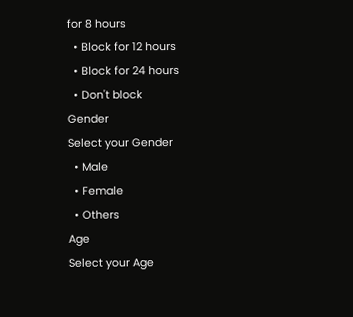for 8 hours
  • Block for 12 hours
  • Block for 24 hours
  • Don't block
Gender
Select your Gender
  • Male
  • Female
  • Others
Age
Select your Age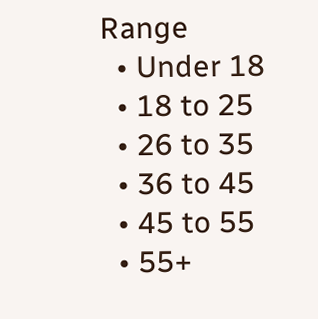Range
  • Under 18
  • 18 to 25
  • 26 to 35
  • 36 to 45
  • 45 to 55
  • 55+